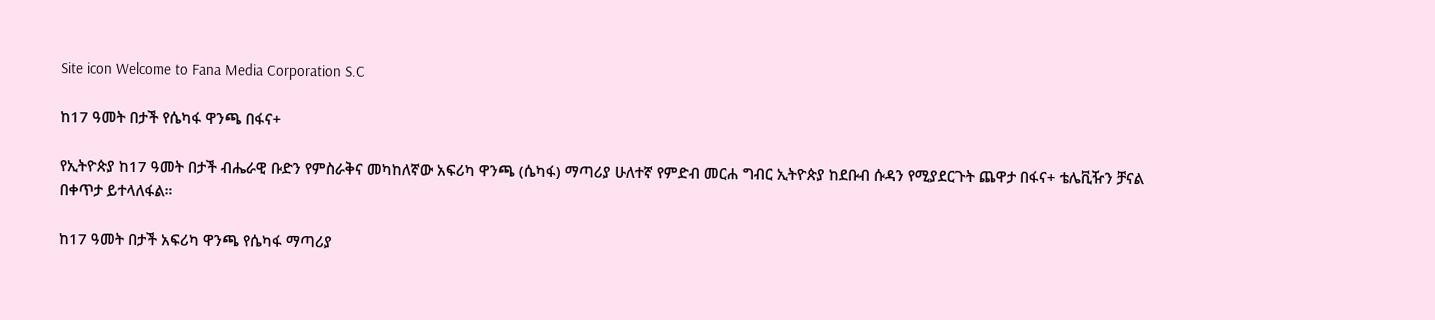Site icon Welcome to Fana Media Corporation S.C

ከ17 ዓመት በታች የሴካፋ ዋንጫ በፋና+

የኢትዮጵያ ከ17 ዓመት በታች ብሔራዊ ቡድን የምስራቅና መካከለኛው አፍሪካ ዋንጫ (ሴካፋ) ማጣሪያ ሁለተኛ የምድብ መርሐ ግብር ኢትዮጵያ ከደቡብ ሱዳን የሚያደርጉት ጨዋታ በፋና+ ቴሌቪዥን ቻናል በቀጥታ ይተላለፋል።

ከ17 ዓመት በታች አፍሪካ ዋንጫ የሴካፋ ማጣሪያ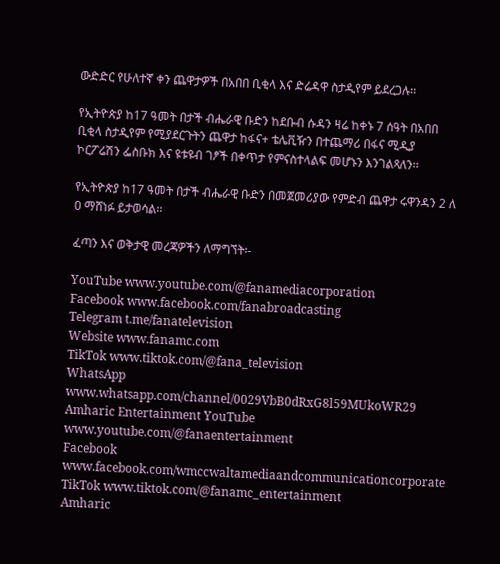ውድድር የሁለተኛ ቀን ጨዋታዎች በአበበ ቢቂላ እና ድሬዳዋ ስታዲየም ይደረጋሉ፡፡

የኢትዮጵያ ከ17 ዓመት በታች ብሔራዊ ቡድን ከደቡብ ሱዳን ዛሬ ከቀኑ 7 ሰዓት በአበበ ቢቂላ ስታዲየም የሚያደርጉትን ጨዋታ ከፋና+ ቴሌቪዥን በተጨማሪ በፋና ሚዲያ ኮርፖሬሽን ፌስቡክ እና ዩቱዩብ ገፆች በቀጥታ የምናስተላልፍ መሆኑን እንገልጻለን፡፡

የኢትዮጵያ ከ17 ዓመት በታች ብሔራዊ ቡድን በመጀመሪያው የምድብ ጨዋታ ሩዋንዳን 2 ለ 0 ማሸነፉ ይታወሳል፡፡

ፈጣን እና ወቅታዊ መረጃዎችን ለማግኘት፡-

YouTube www.youtube.com/@fanamediacorporation
Facebook www.facebook.com/fanabroadcasting
Telegram t.me/fanatelevision
Website www.fanamc.com
TikTok www.tiktok.com/@fana_television
WhatsApp www.whatsapp.com/channel/0029VbB0dRxG8l59MUkoWR29
Amharic Entertainment YouTube www.youtube.com/@fanaentertainment
Facebook www.facebook.com/wmccwaltamediaandcommunicationcorporate
TikTok www.tiktok.com/@fanamc_entertainment
Amharic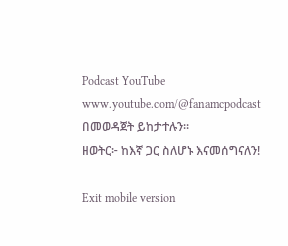Podcast YouTube www.youtube.com/@fanamcpodcast በመወዳጀት ይከታተሉን፡፡
ዘወትር፦ ከእኛ ጋር ስለሆኑ እናመሰግናለን!

Exit mobile version